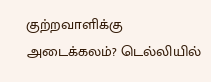குற்றவாளிக்கு அடைக்கலம்? டெல்லியில்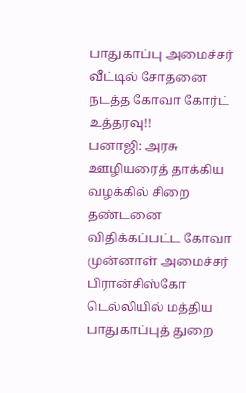பாதுகாப்பு அமைச்சர் வீட்டில் சோதனை நடத்த கோவா கோர்ட் உத்தரவு!!
பனாஜி: அரசு ஊழியரைத் தாக்கிய வழக்கில் சிறை தண்டனை விதிக்கப்பட்ட கோவா முன்னாள் அமைச்சர் பிரான்சிஸ்கோ டெல்லியில் மத்திய பாதுகாப்புத் துறை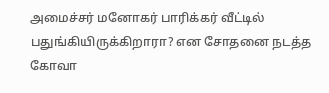அமைச்சர் மனோகர் பாரிக்கர் வீட்டில் பதுங்கியிருக்கிறாரா? என சோதனை நடத்த கோவா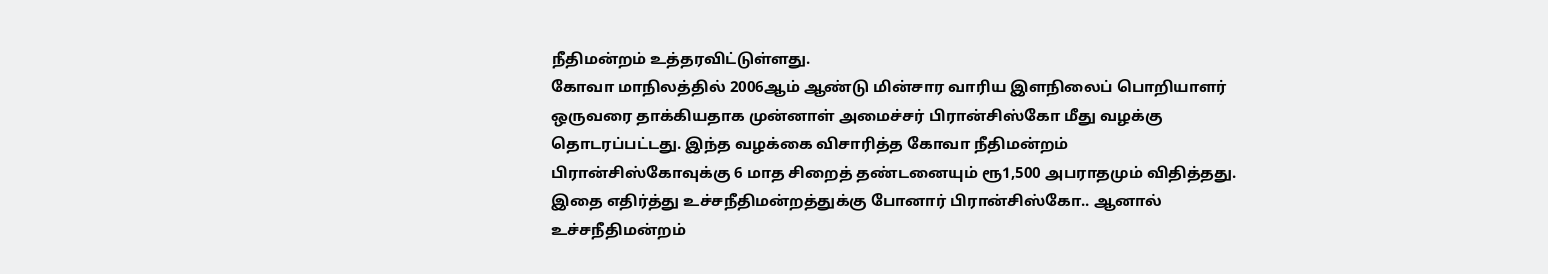நீதிமன்றம் உத்தரவிட்டுள்ளது.
கோவா மாநிலத்தில் 2006ஆம் ஆண்டு மின்சார வாரிய இளநிலைப் பொறியாளர் ஒருவரை தாக்கியதாக முன்னாள் அமைச்சர் பிரான்சிஸ்கோ மீது வழக்கு தொடரப்பட்டது. இந்த வழக்கை விசாரித்த கோவா நீதிமன்றம் பிரான்சிஸ்கோவுக்கு 6 மாத சிறைத் தண்டனையும் ரூ1,500 அபராதமும் விதித்தது. இதை எதிர்த்து உச்சநீதிமன்றத்துக்கு போனார் பிரான்சிஸ்கோ.. ஆனால் உச்சநீதிமன்றம்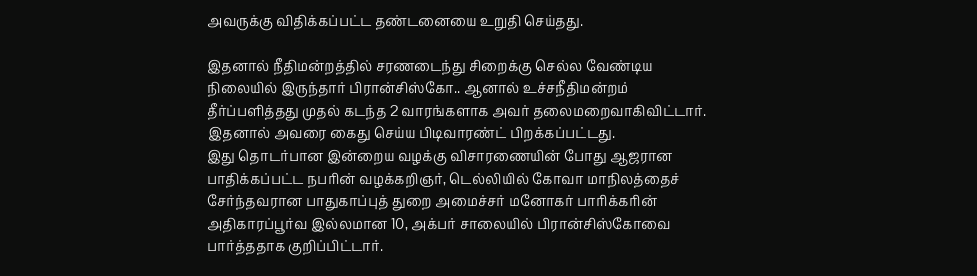அவருக்கு விதிக்கப்பட்ட தண்டனையை உறுதி செய்தது.

இதனால் நீதிமன்றத்தில் சரணடைந்து சிறைக்கு செல்ல வேண்டிய நிலையில் இருந்தார் பிரான்சிஸ்கோ.. ஆனால் உச்சநீதிமன்றம் தீர்ப்பளித்தது முதல் கடந்த 2 வாரங்களாக அவர் தலைமறைவாகிவிட்டார். இதனால் அவரை கைது செய்ய பிடிவாரண்ட் பிறக்கப்பட்டது.
இது தொடர்பான இன்றைய வழக்கு விசாரணையின் போது ஆஜரான பாதிக்கப்பட்ட நபரின் வழக்கறிஞர், டெல்லியில் கோவா மாநிலத்தைச் சேர்ந்தவரான பாதுகாப்புத் துறை அமைச்சர் மனோகர் பாரிக்கரின் அதிகாரப்பூர்வ இல்லமான 10, அக்பர் சாலையில் பிரான்சிஸ்கோவை பார்த்ததாக குறிப்பிட்டார்.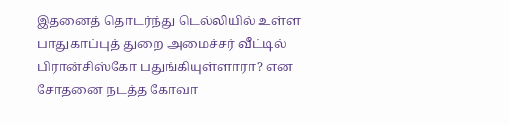இதனைத் தொடர்ந்து டெல்லியில் உள்ள பாதுகாப்புத் துறை அமைச்சர் வீட்டில் பிரான்சிஸ்கோ பதுங்கியுள்ளாரா? என சோதனை நடத்த கோவா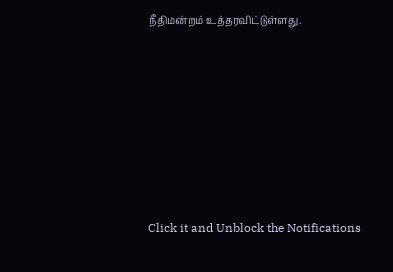நீதிமன்றம் உத்தரவிட்டுள்ளது.












Click it and Unblock the Notifications